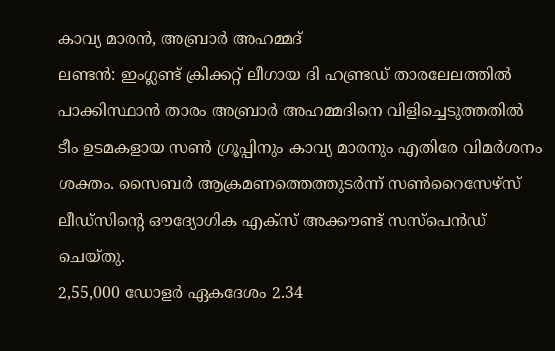കാവ്യ മാരൻ, അബ്രാർ അഹമ്മദ്
ലണ്ടൻ: ഇംഗ്ലണ്ട് ക്രിക്കറ്റ് ലീഗായ ദി ഹണ്ട്രഡ് താരലേലത്തിൽ പാക്കിസ്ഥാൻ താരം അബ്രാർ അഹമ്മദിനെ വിളിച്ചെടുത്തതിൽ ടീം ഉടമകളായ സൺ ഗ്രൂപ്പിനും കാവ്യ മാരനും എതിരേ വിമർശനം ശക്തം. സൈബർ ആക്രമണത്തെത്തുടർന്ന് സൺറൈസേഴ്സ് ലീഡ്സിന്റെ ഔദ്യോഗിക എക്സ് അക്കൗണ്ട് സസ്പെൻഡ് ചെയ്തു.
2,55,000 ഡോളർ ഏകദേശം 2.34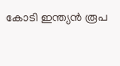കോടി ഇന്ത്യൻ രൂപ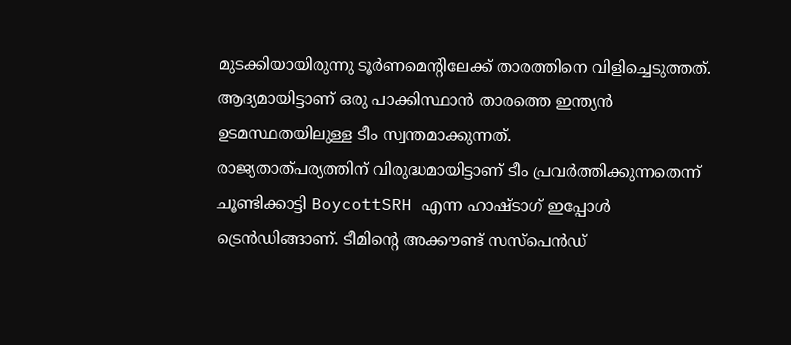മുടക്കിയായിരുന്നു ടൂർണമെന്റിലേക്ക് താരത്തിനെ വിളിച്ചെടുത്തത്. ആദ്യമായിട്ടാണ് ഒരു പാക്കിസ്ഥാൻ താരത്തെ ഇന്ത്യൻ ഉടമസ്ഥതയിലുള്ള ടീം സ്വന്തമാക്കുന്നത്.
രാജ്യതാത്പര്യത്തിന് വിരുദ്ധമായിട്ടാണ് ടീം പ്രവർത്തിക്കുന്നതെന്ന് ചൂണ്ടിക്കാട്ടി BoycottSRH എന്ന ഹാഷ്ടാഗ് ഇപ്പോൾ ട്രെൻഡിങ്ങാണ്. ടീമിന്റെ അക്കൗണ്ട് സസ്പെൻഡ്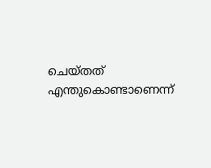ചെയ്തത് എന്തുകൊണ്ടാണെന്ന്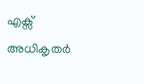എക്സ് അധികൃതർ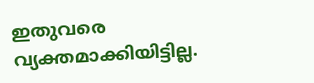ഇതുവരെ വ്യക്തമാക്കിയിട്ടില്ല.